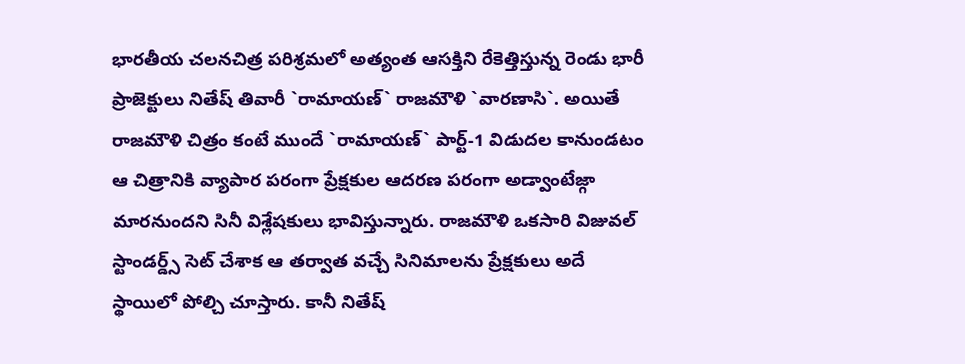భారతీయ చలనచిత్ర పరిశ్రమలో అత్యంత ఆసక్తిని రేకెత్తిస్తున్న రెండు భారీ ప్రాజెక్టులు నితేష్ తివారీ `రామాయణ్` రాజమౌళి `వారణాసి`. అయితే రాజమౌళి చిత్రం కంటే ముందే `రామాయణ్` పార్ట్-1 విడుదల కానుండటం ఆ చిత్రానికి వ్యాపార పరంగా ప్రేక్షకుల ఆదరణ పరంగా అడ్వాంటేజ్గా మారనుందని సినీ విశ్లేషకులు భావిస్తున్నారు. రాజమౌళి ఒకసారి విజువల్ స్టాండర్డ్స్ సెట్ చేశాక ఆ తర్వాత వచ్చే సినిమాలను ప్రేక్షకులు అదే స్థాయిలో పోల్చి చూస్తారు. కానీ నితేష్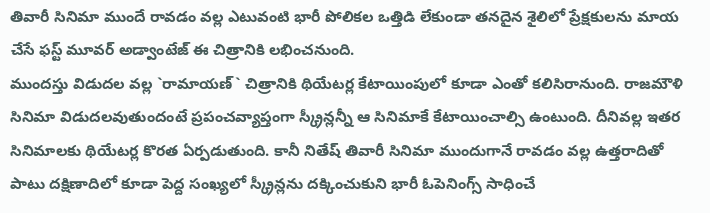తివారీ సినిమా ముందే రావడం వల్ల ఎటువంటి భారీ పోలికల ఒత్తిడి లేకుండా తనదైన శైలిలో ప్రేక్షకులను మాయ చేసే ఫస్ట్ మూవర్ అడ్వాంటేజ్ ఈ చిత్రానికి లభించనుంది.
ముందస్తు విడుదల వల్ల `రామాయణ్` చిత్రానికి థియేటర్ల కేటాయింపులో కూడా ఎంతో కలిసిరానుంది. రాజమౌళి సినిమా విడుదలవుతుందంటే ప్రపంచవ్యాప్తంగా స్క్రీన్లన్నీ ఆ సినిమాకే కేటాయించాల్సి ఉంటుంది. దీనివల్ల ఇతర సినిమాలకు థియేటర్ల కొరత ఏర్పడుతుంది. కానీ నితేష్ తివారీ సినిమా ముందుగానే రావడం వల్ల ఉత్తరాదితో పాటు దక్షిణాదిలో కూడా పెద్ద సంఖ్యలో స్క్రీన్లను దక్కించుకుని భారీ ఓపెనింగ్స్ సాధించే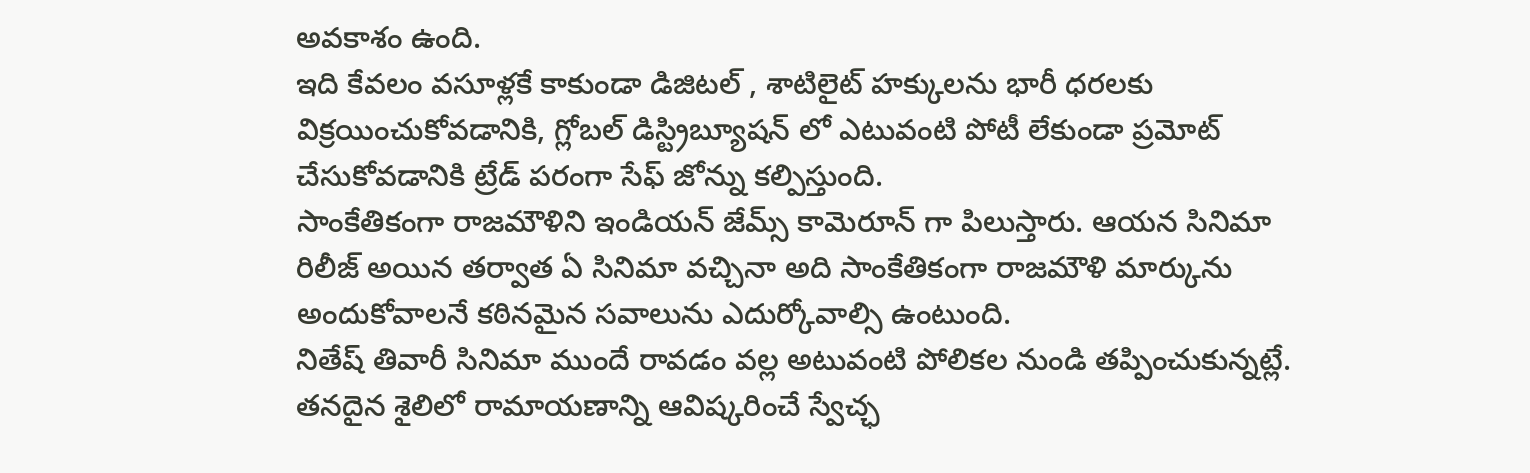అవకాశం ఉంది.
ఇది కేవలం వసూళ్లకే కాకుండా డిజిటల్ , శాటిలైట్ హక్కులను భారీ ధరలకు విక్రయించుకోవడానికి, గ్లోబల్ డిస్ట్రిబ్యూషన్ లో ఎటువంటి పోటీ లేకుండా ప్రమోట్ చేసుకోవడానికి ట్రేడ్ పరంగా సేఫ్ జోన్ను కల్పిస్తుంది.
సాంకేతికంగా రాజమౌళిని ఇండియన్ జేమ్స్ కామెరూన్ గా పిలుస్తారు. ఆయన సినిమా రిలీజ్ అయిన తర్వాత ఏ సినిమా వచ్చినా అది సాంకేతికంగా రాజమౌళి మార్కును అందుకోవాలనే కఠినమైన సవాలును ఎదుర్కోవాల్సి ఉంటుంది.
నితేష్ తివారీ సినిమా ముందే రావడం వల్ల అటువంటి పోలికల నుండి తప్పించుకున్నట్లే. తనదైన శైలిలో రామాయణాన్ని ఆవిష్కరించే స్వేచ్ఛ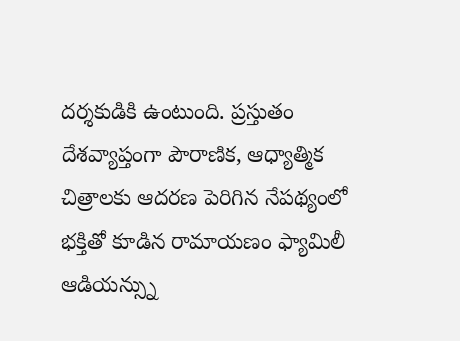దర్శకుడికి ఉంటుంది. ప్రస్తుతం దేశవ్యాప్తంగా పౌరాణిక, ఆధ్యాత్మిక చిత్రాలకు ఆదరణ పెరిగిన నేపథ్యంలో భక్తితో కూడిన రామాయణం ఫ్యామిలీ ఆడియన్స్ను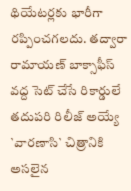థియేటర్లకు భారీగా రప్పించగలదు. తద్వారా రామాయణ్ బాక్సాఫీస్ వద్ద సెట్ చేసే రికార్డులే తదుపరి రిలీజ్ అయ్యే `వారణాసి` చిత్రానికి అసలైన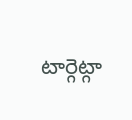టార్గెట్గా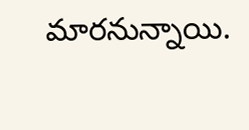మారనున్నాయి.